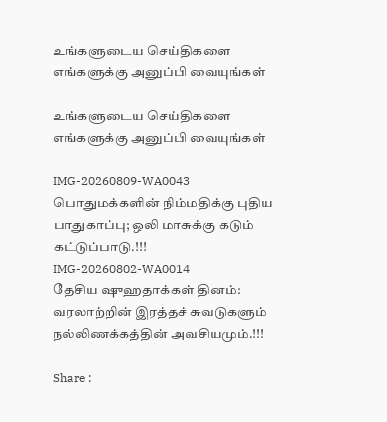உங்களுடைய செய்திகளை எங்களுக்கு அனுப்பி வையுங்கள்

உங்களுடைய செய்திகளை எங்களுக்கு அனுப்பி வையுங்கள்

IMG-20260809-WA0043
பொதுமக்களின் நிம்மதிக்கு புதிய பாதுகாப்பு; ஒலி மாசுக்கு கடும் கட்டுப்பாடு.!!!
IMG-20260802-WA0014
தேசிய ஷுஹதாக்கள் தினம்: வரலாற்றின் இரத்தச் சுவடுகளும் நல்லிணக்கத்தின் அவசியமும்.!!!

Share :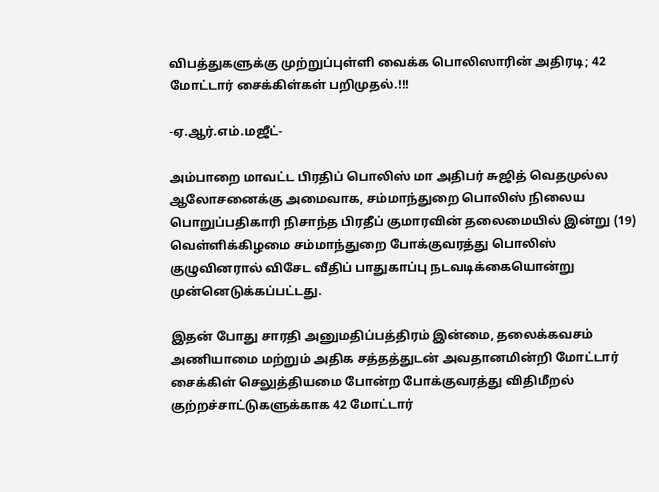விபத்துகளுக்கு முற்றுப்புள்ளி வைக்க பொலிஸாரின் அதிரடி; 42 மோட்டார் சைக்கிள்கள் பறிமுதல்.!!!

-ஏ.ஆர்.எம்.மஜீட்-

அம்பாறை மாவட்ட பிரதிப் பொலிஸ் மா அதிபர் சுஜித் வெதமுல்ல ஆலோசனைக்கு அமைவாக, சம்மாந்துறை பொலிஸ் நிலைய பொறுப்பதிகாரி நிசாந்த பிரதீப் குமாரவின் தலைமையில் இன்று (19) வெள்ளிக்கிழமை சம்மாந்துறை போக்குவரத்து பொலிஸ் குழுவினரால் விசேட வீதிப் பாதுகாப்பு நடவடிக்கையொன்று முன்னெடுக்கப்பட்டது.

இதன் போது சாரதி அனுமதிப்பத்திரம் இன்மை, தலைக்கவசம் அணியாமை மற்றும் அதிக சத்தத்துடன் அவதானமின்றி மோட்டார் சைக்கிள் செலுத்தியமை போன்ற போக்குவரத்து விதிமீறல் குற்றச்சாட்டுகளுக்காக 42 மோட்டார்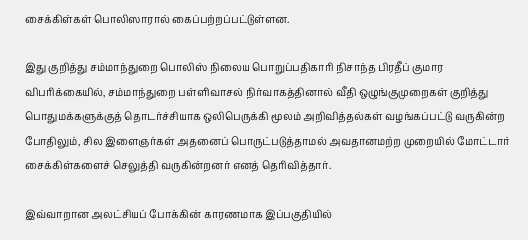சைக்கிள்கள் பொலிஸாரால் கைப்பற்றப்பட்டுள்ளன.

இது குறித்து சம்மாந்துறை பொலிஸ் நிலைய பொறுப்பதிகாரி நிசாந்த பிரதீப் குமார விபரிக்கையில், சம்மாந்துறை பள்ளிவாசல் நிர்வாகத்தினால் வீதி ஒழுங்குமுறைகள் குறித்து பொதுமக்களுக்குத் தொடர்ச்சியாக ஒலிபெருக்கி மூலம் அறிவித்தல்கள் வழங்கப்பட்டு வருகின்ற போதிலும், சில இளைஞர்கள் அதனைப் பொருட்படுத்தாமல் அவதானமற்ற முறையில் மோட்டார் சைக்கிள்களைச் செலுத்தி வருகின்றனர் எனத் தெரிவித்தார்.

இவ்வாறான அலட்சியப் போக்கின் காரணமாக இப்பகுதியில்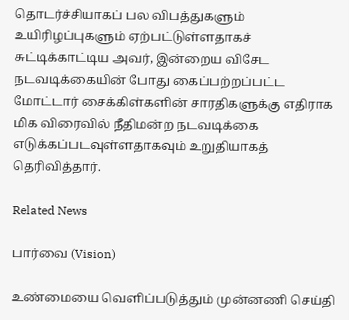தொடர்ச்சியாகப் பல விபத்துகளும் உயிரிழப்புகளும் ஏற்பட்டுள்ளதாகச் சுட்டிக்காட்டிய அவர், இன்றைய விசேட நடவடிக்கையின் போது கைப்பற்றப்பட்ட மோட்டார் சைக்கிள்களின் சாரதிகளுக்கு எதிராக மிக விரைவில் நீதிமன்ற நடவடிக்கை எடுக்கப்படவுள்ளதாகவும் உறுதியாகத் தெரிவித்தார்.

Related News

பார்வை (Vision)

உண்மையை வெளிப்படுத்தும் முன்னணி செய்தி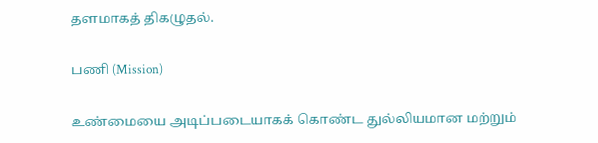தளமாகத் திகழுதல்.

பணி (Mission)

உண்மையை அடிப்படையாகக் கொண்ட துல்லியமான மற்றும்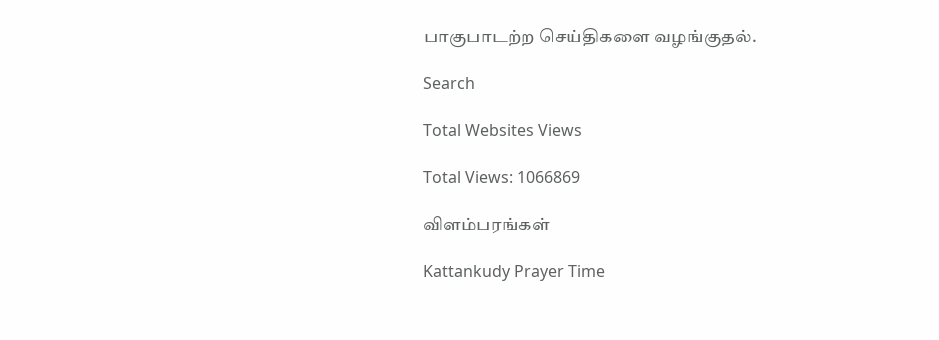பாகுபாடற்ற செய்திகளை வழங்குதல்.

Search

Total Websites Views

Total Views: 1066869

விளம்பரங்கள்

Kattankudy Prayer Time